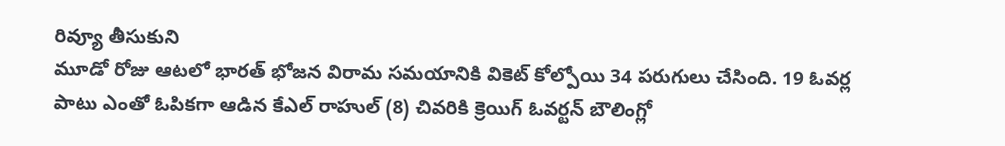రివ్యూ తీసుకుని
మూడో రోజు ఆటలో భారత్ భోజన విరామ సమయానికి వికెట్ కోల్పోయి 34 పరుగులు చేసింది. 19 ఓవర్ల పాటు ఎంతో ఓపికగా ఆడిన కేఎల్ రాహుల్ (8) చివరికి క్రెయిగ్ ఓవర్టన్ బౌలింగ్లో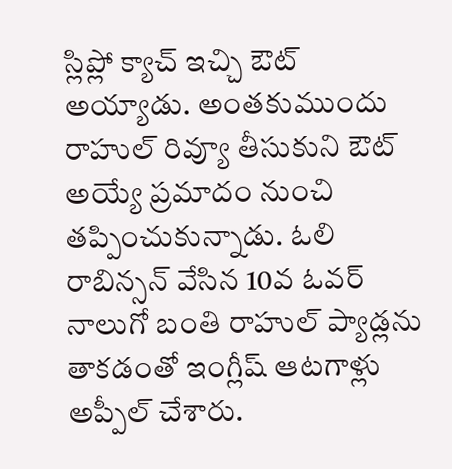స్లిప్లో క్యాచ్ ఇచ్చి ఔట్ అయ్యాడు. అంతకుముందు రాహుల్ రివ్యూ తీసుకుని ఔట్ అయ్యే ప్రమాదం నుంచి తప్పించుకున్నాడు. ఓలి రాబిన్సన్ వేసిన 10వ ఓవర్ నాలుగో బంతి రాహుల్ ప్యాడ్లను తాకడంతో ఇంగ్లీష్ ఆటగాళ్లు అప్పీల్ చేశారు.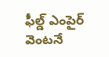ఫీల్డ్ ఎంపైర్ వెంటనే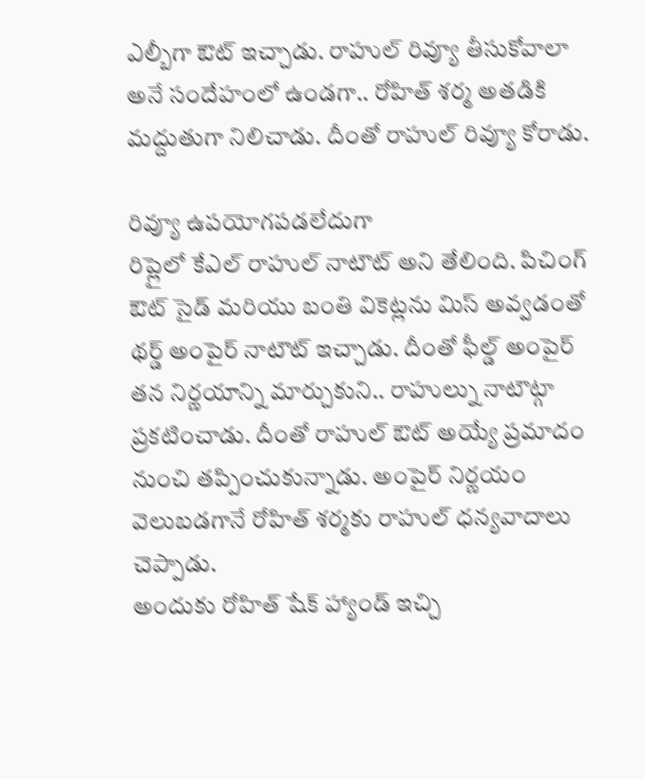ఎల్బీగా ఔట్ ఇచ్చాడు. రాహుల్ రివ్యూ తీసుకోవాలా అనే సందేహంలో ఉండగా.. రోహిత్ శర్మ అతడికి మద్దుతుగా నిలిచాడు. దీంతో రాహుల్ రివ్యూ కోరాడు.

రివ్యూ ఉపయోగపడలేదుగా
రిప్లైలో కేఎల్ రాహుల్ నాటౌట్ అని తేలింది. పిచింగ్ ఔట్ సైడ్ మరియు బంతి వికెట్లను మిస్ అవ్వడంతో థర్డ్ అంపైర్ నాటౌట్ ఇచ్చాడు. దీంతో ఫీల్డ్ అంపైర్ తన నిర్ణయాన్ని మార్చుకుని.. రాహుల్ను నాటౌట్గా ప్రకటించాడు. దీంతో రాహుల్ ఔట్ అయ్యే ప్రమాదం నుంచి తప్పించుకున్నాడు. అంపైర్ నిర్ణయం వెలుబడగానే రోహిత్ శర్మకు రాహుల్ ధన్యవాదాలు చెప్పాడు.
అందుకు రోహిత్ షేక్ హ్యాండ్ ఇచ్చి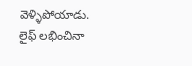వెళ్ళిపోయాడు. లైఫ్ లభించినా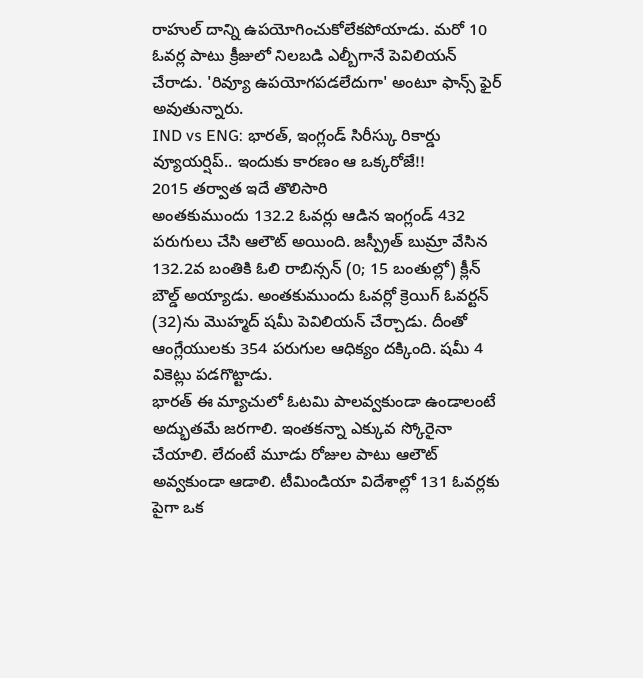రాహుల్ దాన్ని ఉపయోగించుకోలేకపోయాడు. మరో 10 ఓవర్ల పాటు క్రీజులో నిలబడి ఎల్బీగానే పెవిలియన్ చేరాడు. 'రివ్యూ ఉపయోగపడలేదుగా' అంటూ ఫాన్స్ ఫైర్ అవుతున్నారు.
IND vs ENG: భారత్, ఇంగ్లండ్ సిరీస్కు రికార్డు వ్యూయర్షిప్.. ఇందుకు కారణం ఆ ఒక్కరోజే!!
2015 తర్వాత ఇదే తొలిసారి
అంతకుముందు 132.2 ఓవర్లు ఆడిన ఇంగ్లండ్ 432 పరుగులు చేసి ఆలౌట్ అయింది. జస్ప్రీత్ బుమ్రా వేసిన 132.2వ బంతికి ఓలి రాబిన్సన్ (0; 15 బంతుల్లో) క్లీన్ బౌల్డ్ అయ్యాడు. అంతకుముందు ఓవర్లో క్రెయిగ్ ఓవర్టన్ (32)ను మొహ్మద్ షమీ పెవిలియన్ చేర్చాడు. దీంతో ఆంగ్లేయులకు 354 పరుగుల ఆధిక్యం దక్కింది. షమీ 4 వికెట్లు పడగొట్టాడు.
భారత్ ఈ మ్యాచులో ఓటమి పాలవ్వకుండా ఉండాలంటే అద్భుతమే జరగాలి. ఇంతకన్నా ఎక్కువ స్కోరైనా చేయాలి. లేదంటే మూడు రోజుల పాటు ఆలౌట్ అవ్వకుండా ఆడాలి. టీమిండియా విదేశాల్లో 131 ఓవర్లకు పైగా ఒక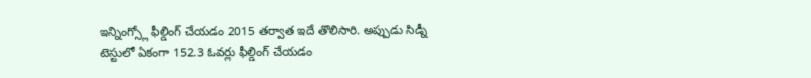ఇన్నింగ్స్లో ఫీల్డింగ్ చేయడం 2015 తర్వాత ఇదే తొలిసారి. అప్పుడు సిడ్నీ టెస్టులో ఏకంగా 152.3 ఓవర్లు ఫీల్డింగ్ చేయడం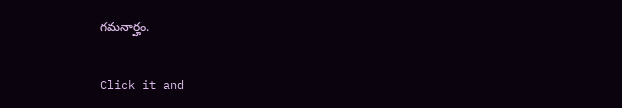గమనార్హం.


Click it and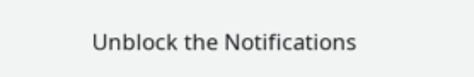Unblock the Notifications